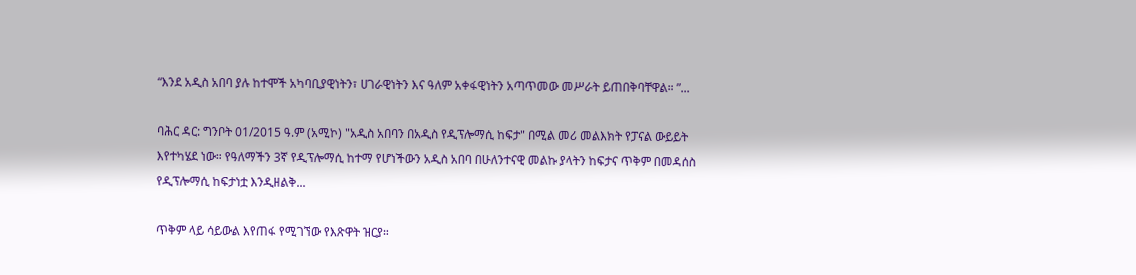“እንደ አዲስ አበባ ያሉ ከተሞች አካባቢያዊነትን፣ ሀገራዊነትን እና ዓለም አቀፋዊነትን አጣጥመው መሥራት ይጠበቅባቸዋል። ”...

ባሕር ዳር: ግንቦት 01/2015 ዓ.ም (አሚኮ) "አዲስ አበባን በአዲስ የዲፕሎማሲ ከፍታ" በሚል መሪ መልእክት የፓናል ውይይት እየተካሄደ ነው። የዓለማችን 3ኛ የዲፕሎማሲ ከተማ የሆነችውን አዲስ አበባ በሁለንተናዊ መልኩ ያላትን ከፍታና ጥቅም በመዳሰስ የዲፕሎማሲ ከፍታነቷ እንዲዘልቅ...

ጥቅም ላይ ሳይውል እየጠፋ የሚገኘው የእጽዋት ዝርያ።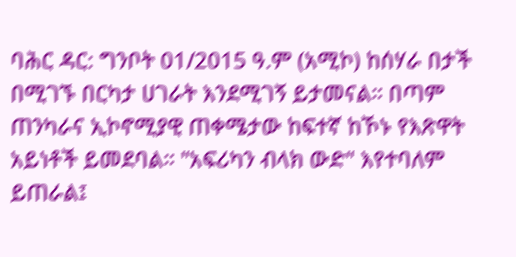ባሕር ዳር: ግንቦት 01/2015 ዓ.ም (አሚኮ) ከሰሃራ በታች በሚገኙ በርካታ ሀገራት እንደሚገኝ ይታመናል። በጣም ጠንካራና ኢኮኖሚያዊ ጠቀሜታው ከፍተኛ ከኾኑ የእጽዋት አይነቶች ይመደባል። "አፍሪካን ብላክ ውድ" እየተባለም ይጠራል፤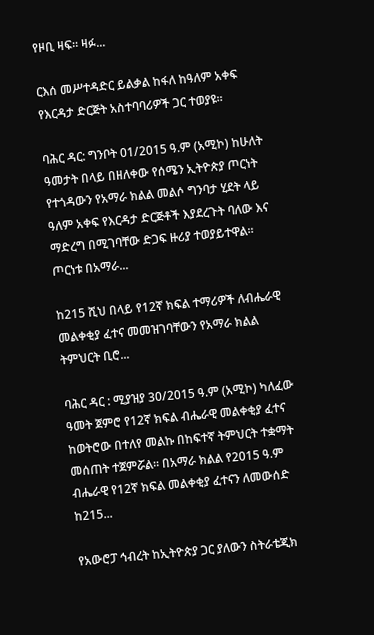የዞቢ ዛፍ። ዛፉ...

ርእሰ መሥተዳድር ይልቃል ከፋለ ከዓለም አቀፍ የእርዳታ ድርጅት አስተባባሪዎች ጋር ተወያዩ።

ባሕር ዳር: ግንቦት 01/2015 ዓ.ም (አሚኮ) ከሁለት ዓመታት በላይ በዘለቀው የሰሜን ኢትዮጵያ ጦርነት የተጎዳውን የአማራ ክልል መልሶ ግንባታ ሂደት ላይ ዓለም አቀፍ የእርዳታ ድርጅቶች እያደረጉት ባለው እና ማድረግ በሚገባቸው ድጋፍ ዙሪያ ተወያይተዋል። ጦርነቱ በአማራ...

ከ215 ሺህ በላይ የ12ኛ ክፍል ተማሪዎች ለብሔራዊ መልቀቂያ ፈተና መመዝገባቸውን የአማራ ክልል ትምህርት ቢሮ...

ባሕር ዳር : ሚያዝያ 30/2015 ዓ.ም (አሚኮ) ካለፈው ዓመት ጀምሮ የ12ኛ ክፍል ብሔራዊ መልቀቂያ ፈተና ከወትሮው በተለየ መልኩ በከፍተኛ ትምህርት ተቋማት መሰጠት ተጀምሯል፡፡ በአማራ ክልል የ2015 ዓ.ም ብሔራዊ የ12ኛ ክፍል መልቀቂያ ፈተናን ለመውሰድ ከ215...

የአውሮፓ ኅብረት ከኢትዮጵያ ጋር ያለውን ስትራቴጂክ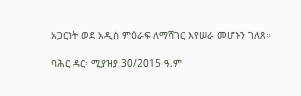አጋርነት ወደ አዲስ ምዕራፍ ለማሻገር እየሠራ መሆኑን ገለጸ።

ባሕር ዳር፡ ሚያዝያ 30/2015 ዓ.ም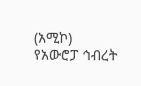(አሚኮ) የአውሮፓ ኅብረት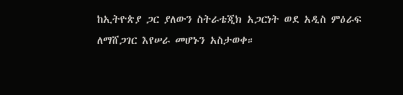ከኢትዮጵያ ጋር ያለውን ስትራቴጂክ አጋርነት ወደ አዲስ ምዕራፍ ለማሸጋገር እየሠራ መሆኑን አስታወቀ።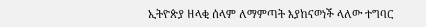ኢትዮጵያ ዘላቂ ሰላም ለማምጣት እያከናወነች ላለው ተግባር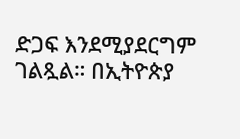ድጋፍ እንደሚያደርግም ገልጿል። በኢትዮጵያ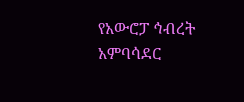የአውሮፓ ኅብረት አምባሳደር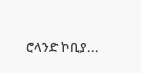ሮላንድ ኮቢያ...